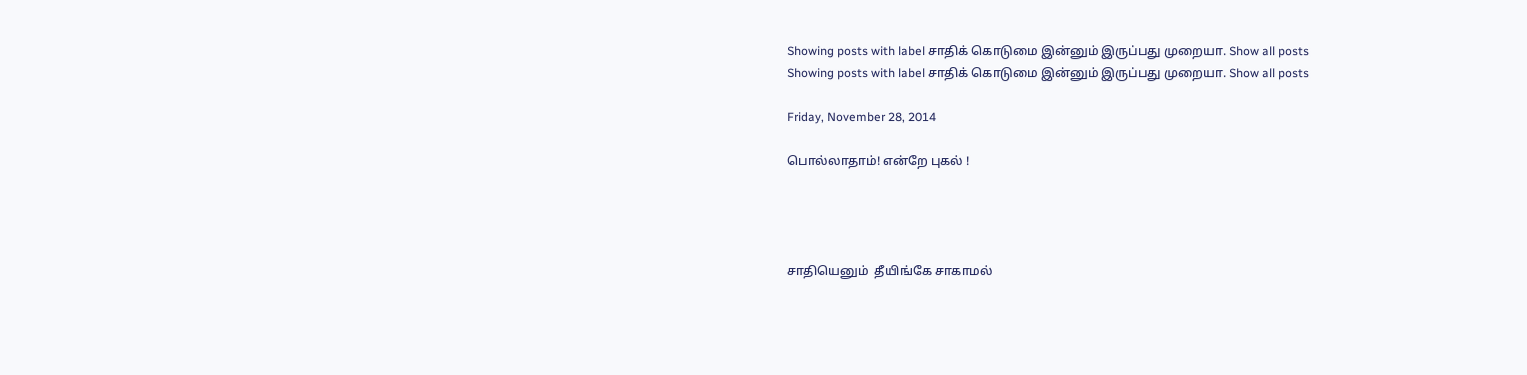Showing posts with label சாதிக் கொடுமை இன்னும் இருப்பது முறையா. Show all posts
Showing posts with label சாதிக் கொடுமை இன்னும் இருப்பது முறையா. Show all posts

Friday, November 28, 2014

பொல்லாதாம்! என்றே புகல் !




சாதியெனும்  தீயிங்கே சாகாமல்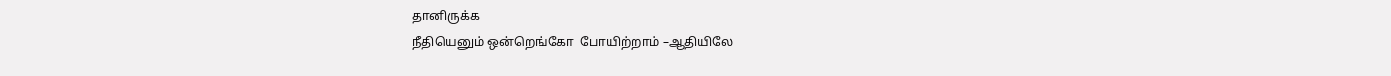தானிருக்க
நீதியெனும் ஒன்றெங்கோ  போயிற்றாம் –ஆதியிலே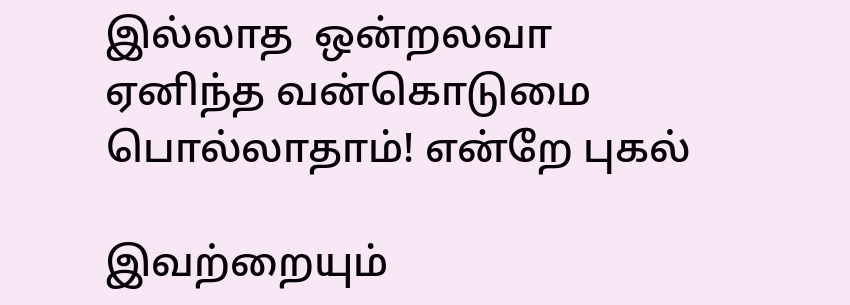இல்லாத  ஒன்றலவா ஏனிந்த வன்கொடுமை
பொல்லாதாம்! என்றே புகல்

இவற்றையும்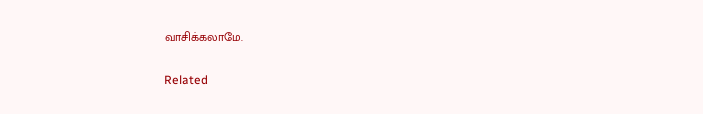வாசிக்கலாமே.

Related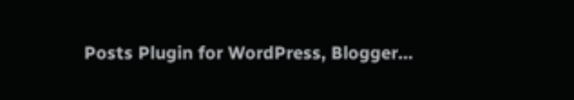Posts Plugin for WordPress, Blogger...